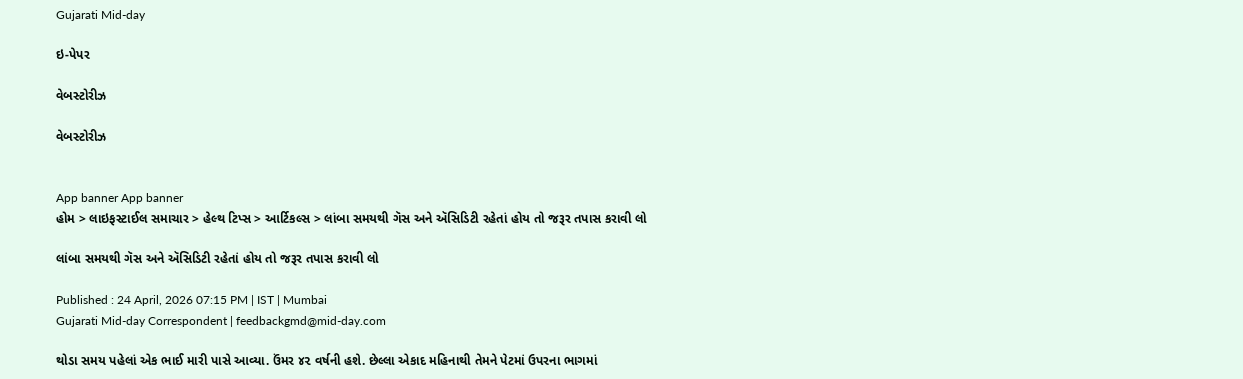Gujarati Mid-day

ઇ-પેપર

વેબસ્ટોરીઝ

વેબસ્ટોરીઝ


App banner App banner
હોમ > લાઇફસ્ટાઈલ સમાચાર > હેલ્થ ટિપ્સ > આર્ટિકલ્સ > લાંબા સમયથી ગૅસ અને ઍસિડિટી રહેતાં હોય તો જરૂર તપાસ કરાવી લો

લાંબા સમયથી ગૅસ અને ઍસિડિટી રહેતાં હોય તો જરૂર તપાસ કરાવી લો

Published : 24 April, 2026 07:15 PM | IST | Mumbai
Gujarati Mid-day Correspondent | feedbackgmd@mid-day.com

થોડા સમય પહેલાં એક ભાઈ મારી પાસે આવ્યા. ઉંમર ૪૨ વર્ષની હશે. છેલ્લા એકાદ મહિનાથી તેમને પેટમાં ઉપરના ભાગમાં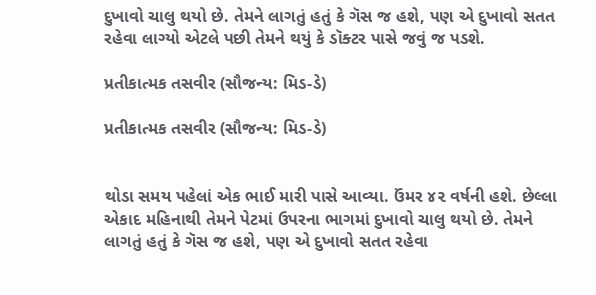દુખાવો ચાલુ થયો છે. તેમને લાગતું હતું કે ગૅસ જ હશે, પણ એ દુખાવો સતત રહેવા લાગ્યો એટલે પછી તેમને થયું કે ડૉક્ટર પાસે જવું જ પડશે.

પ્રતીકાત્મક તસવીર (સૌજન્ય: મિડ-ડે)

પ્રતીકાત્મક તસવીર (સૌજન્ય: મિડ-ડે)


થોડા સમય પહેલાં એક ભાઈ મારી પાસે આવ્યા. ઉંમર ૪૨ વર્ષની હશે. છેલ્લા એકાદ મહિનાથી તેમને પેટમાં ઉપરના ભાગમાં દુખાવો ચાલુ થયો છે. તેમને લાગતું હતું કે ગૅસ જ હશે, પણ એ દુખાવો સતત રહેવા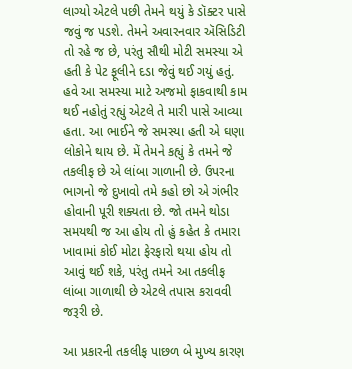લાગ્યો એટલે પછી તેમને થયું કે ડૉક્ટર પાસે જવું જ પડશે. તેમને અવારનવાર ઍસિડિટી તો રહે જ છે, પરંતુ સૌથી મોટી સમસ્યા એ હતી કે પેટ ફૂલીને દડા જેવું થઈ ગયું હતું. હવે આ સમસ્યા માટે અજમો ફાકવાથી કામ થઈ નહોતું રહ્યું એટલે તે મારી પાસે આવ્યા હતા. આ ભાઈને જે સમસ્યા હતી એ ઘણા લોકોને થાય છે. મેં તેમને કહ્યું કે તમને જે તકલીફ છે એ લાંબા ગાળાની છે. ઉપરના ભાગનો જે દુખાવો તમે કહો છો એ ગંભીર હોવાની પૂરી શક્યતા છે. જો તમને થોડા સમયથી જ આ હોય તો હું કહેત કે તમારા ખાવામાં કોઈ મોટા ફેરફારો થયા હોય તો આવું થઈ શકે, પરંતુ તમને આ તકલીફ લાંબા ગાળાથી છે એટલે તપાસ કરાવવી જરૂરી છે.

આ પ્રકારની તકલીફ પાછળ બે મુખ્ય કારણ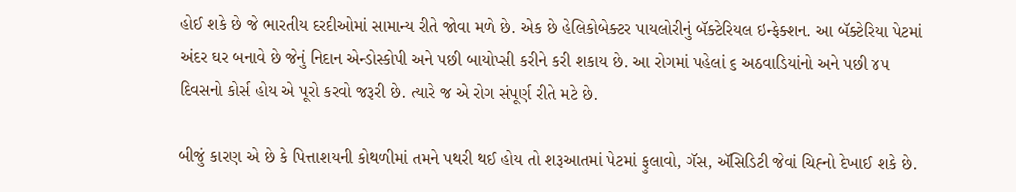હોઈ શકે છે જે ભારતીય દરદીઓમાં સામાન્ય રીતે જોવા મળે છે. એક છે હેલિકોબેક્ટર પાયલોરીનું બૅક્ટેરિયલ ઇન્ફેક્શન. આ બૅક્ટેરિયા પેટમાં અંદર ઘર બનાવે છે જેનું નિદાન એન્ડોસ્કોપી અને પછી બાયોપ્સી કરીને કરી શકાય છે. આ રોગમાં પહેલાં ૬ અઠવાડિયાંનો અને પછી ૪૫ દિવસનો કોર્સ હોય એ પૂરો કરવો જરૂરી છે. ત્યારે જ એ રોગ સંપૂર્ણ રીતે મટે છે.

બીજું કારણ એ છે કે પિત્તાશયની કોથળીમાં તમને પથરી થઈ હોય તો શરૂઆતમાં પેટમાં ફુલાવો, ગૅસ, ઍસિડિટી જેવાં ચિહ્‍નો દેખાઈ શકે છે.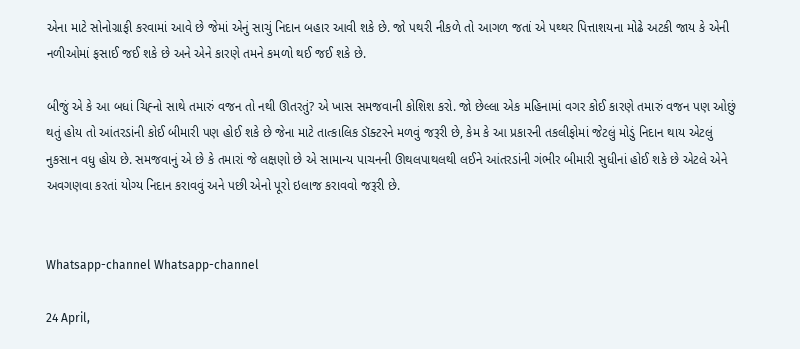એના માટે સોનોગ્રાફી કરવામાં આવે છે જેમાં એનું સાચું નિદાન બહાર આવી શકે છે. જો પથરી નીકળે તો આગળ જતાં એ પથ્થર પિત્તાશયના મોઢે અટકી જાય કે એની નળીઓમાં ફસાઈ જઈ શકે છે અને એને કારણે તમને કમળો થઈ જઈ શકે છે.

બીજું એ કે આ બધાં ચિહ્‍નો સાથે તમારું વજન તો નથી ઊતરતું? એ ખાસ સમજવાની કોશિશ કરો. જો છેલ્લા એક મહિનામાં વગર કોઈ કારણે તમારું વજન પણ ઓછું થતું હોય તો આંતરડાંની કોઈ બીમારી પણ હોઈ શકે છે જેના માટે તાત્કાલિક ડૉક્ટરને મળવું જરૂરી છે, કેમ કે આ પ્રકારની તકલીફોમાં જેટલું મોડું નિદાન થાય એટલું નુકસાન વધુ હોય છે. સમજવાનું એ છે કે તમારાં જે લક્ષણો છે એ સામાન્ય પાચનની ઊથલપાથલથી લઈને આંતરડાંની ગંભીર બીમારી સુધીનાં હોઈ શકે છે એટલે એને અવગણવા કરતાં યોગ્ય નિદાન કરાવવું અને પછી એનો પૂરો ઇલાજ કરાવવો જરૂરી છે.


Whatsapp-channel Whatsapp-channel

24 April,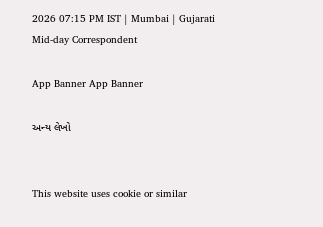2026 07:15 PM IST | Mumbai | Gujarati Mid-day Correspondent

App Banner App Banner

અન્ય લેખો


This website uses cookie or similar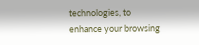technologies, to enhance your browsing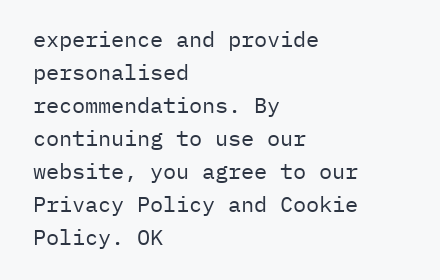experience and provide personalised recommendations. By continuing to use our website, you agree to our Privacy Policy and Cookie Policy. OK